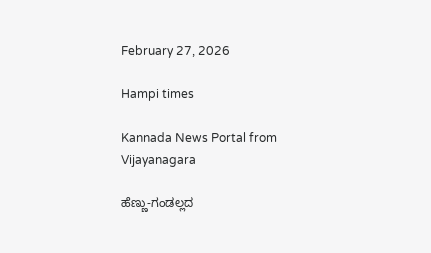February 27, 2026

Hampi times

Kannada News Portal from Vijayanagara

ಹೆಣ್ಣು-ಗಂಡಲ್ಲದ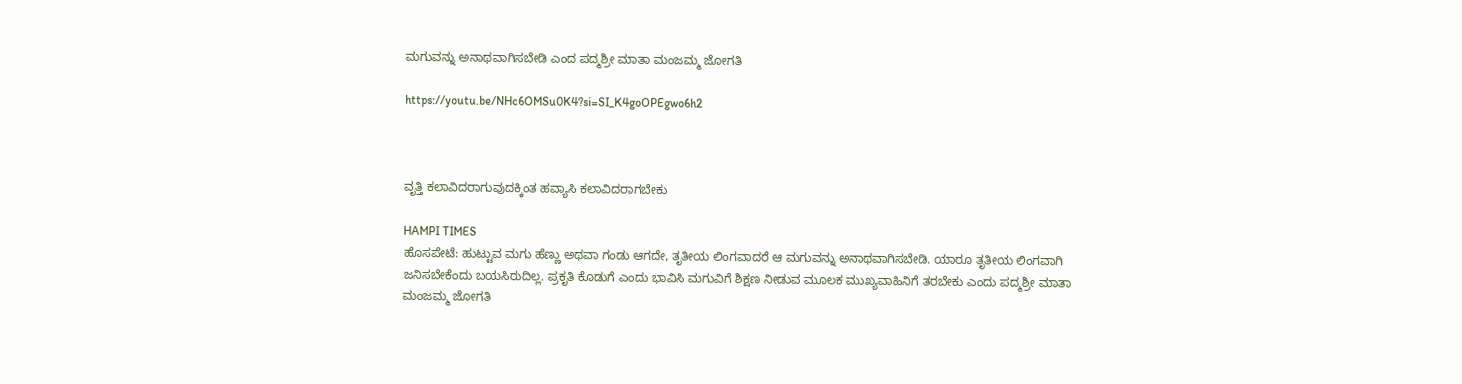ಮಗುವನ್ನು ಅನಾಥವಾಗಿಸಬೇಡಿ ಎಂದ ಪದ್ಮಶ್ರೀ ಮಾತಾ ಮಂಜಮ್ಮ ಜೋಗತಿ

https://youtu.be/NHc6OMSu0K4?si=SI_K4goOPEgwo6h2



ವೃತ್ತಿ ಕಲಾವಿದರಾಗುವುದಕ್ಕಿಂತ ಹವ್ಯಾಸಿ ಕಲಾವಿದರಾಗಬೇಕು

HAMPI TIMES
ಹೊಸಪೇಟೆ: ಹುಟ್ಟುವ ಮಗು ಹೆಣ್ಣು ಅಥವಾ ಗಂಡು ಆಗದೇ, ತೃತೀಯ ಲಿಂಗವಾದರೆ ಆ ಮಗುವನ್ನು ಅನಾಥವಾಗಿಸಬೇಡಿ. ಯಾರೂ ತೃತೀಯ ಲಿಂಗವಾಗಿ ಜನಿಸಬೇಕೆಂದು ಬಯಸಿರುದಿಲ್ಲ. ಪ್ರಕೃತಿ ಕೊಡುಗೆ ಎಂದು ಭಾವಿಸಿ ಮಗುವಿಗೆ ಶಿಕ್ಷಣ ನೀಡುವ ಮೂಲಕ ಮುಖ್ಯವಾಹಿನಿಗೆ ತರಬೇಕು ಎಂದು ಪದ್ಮಶ್ರೀ ಮಾತಾ ಮಂಜಮ್ಮ ಜೋಗತಿ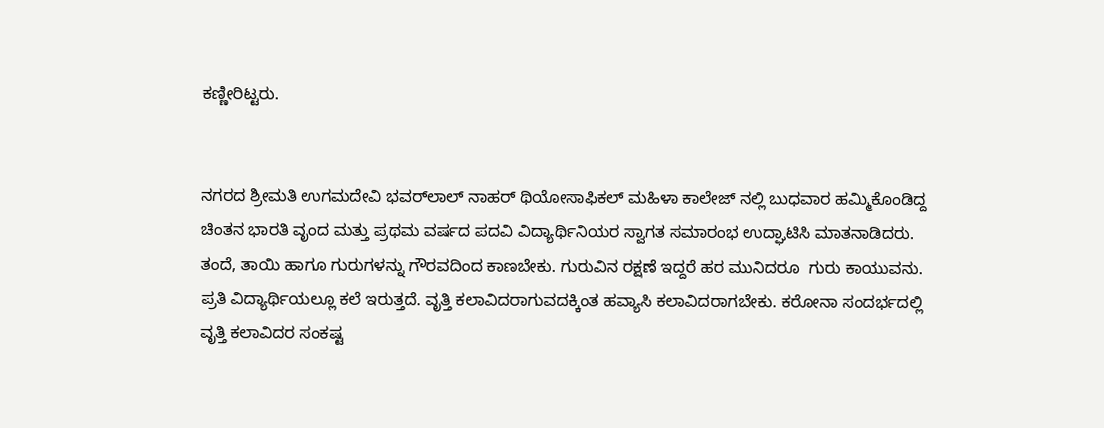ಕಣ್ಣೀರಿಟ್ಟರು.


ನಗರದ ಶ್ರೀಮತಿ ಉಗಮದೇವಿ ಭವರ್‌ಲಾಲ್ ನಾಹರ್ ಥಿಯೋಸಾಫಿಕಲ್ ಮಹಿಳಾ ಕಾಲೇಜ್ ನಲ್ಲಿ ಬುಧವಾರ ಹಮ್ಮಿಕೊಂಡಿದ್ದ ಚಿಂತನ ಭಾರತಿ ವೃಂದ ಮತ್ತು ಪ್ರಥಮ ವರ್ಷದ ಪದವಿ ವಿದ್ಯಾರ್ಥಿನಿಯರ ಸ್ವಾಗತ ಸಮಾರಂಭ ಉದ್ಘಾಟಿಸಿ ಮಾತನಾಡಿದರು. ತಂದೆ, ತಾಯಿ ಹಾಗೂ ಗುರುಗಳನ್ನು ಗೌರವದಿಂದ ಕಾಣಬೇಕು. ಗುರುವಿನ ರಕ್ಷಣೆ ಇದ್ದರೆ ಹರ ಮುನಿದರೂ  ಗುರು ಕಾಯುವನು.  ಪ್ರತಿ ವಿದ್ಯಾರ್ಥಿಯಲ್ಲೂ ಕಲೆ ಇರುತ್ತದೆ. ವೃತ್ತಿ ಕಲಾವಿದರಾಗುವದಕ್ಕಿಂತ ಹವ್ಯಾಸಿ ಕಲಾವಿದರಾಗಬೇಕು. ಕರೋನಾ ಸಂದರ್ಭದಲ್ಲಿ ವೃತ್ತಿ ಕಲಾವಿದರ ಸಂಕಷ್ಟ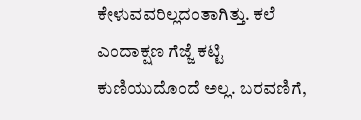ಕೇಳುವವರಿಲ್ಲದಂತಾಗಿತ್ತು. ಕಲೆ ಎಂದಾಕ್ಷಣ ಗೆಜ್ಜೆ ಕಟ್ಟಿ ಕುಣಿಯುದೊಂದೆ ಅಲ್ಲ. ಬರವಣಿಗೆ,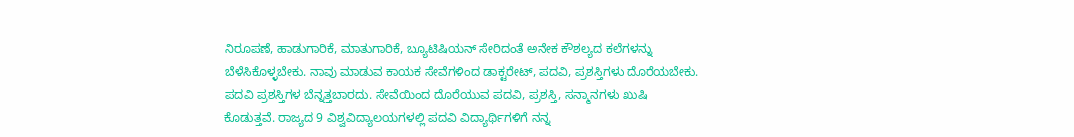ನಿರೂಪಣೆ, ಹಾಡುಗಾರಿಕೆ, ಮಾತುಗಾರಿಕೆ, ಬ್ಯೂಟಿಷಿಯನ್ ಸೇರಿದಂತೆ ಅನೇಕ ಕೌಶಲ್ಯದ ಕಲೆಗಳನ್ನು ಬೆಳೆಸಿಕೊಳ್ಳಬೇಕು. ನಾವು ಮಾಡುವ ಕಾಯಕ ಸೇವೆಗಳಿಂದ ಡಾಕ್ಟರೇಟ್, ಪದವಿ, ಪ್ರಶಸ್ತಿಗಳು ದೊರೆಯಬೇಕು. ಪದವಿ ಪ್ರಶಸ್ತಿಗಳ ಬೆನ್ನತ್ತಬಾರದು. ಸೇವೆಯಿಂದ ದೊರೆಯುವ ಪದವಿ, ಪ್ರಶಸ್ತಿ, ಸನ್ಮಾನಗಳು ಖುಷಿ ಕೊಡುತ್ತವೆ. ರಾಜ್ಯದ 9 ವಿಶ್ವವಿದ್ಯಾಲಯಗಳಲ್ಲಿ ಪದವಿ ವಿದ್ಯಾರ್ಥಿಗಳಿಗೆ ನನ್ನ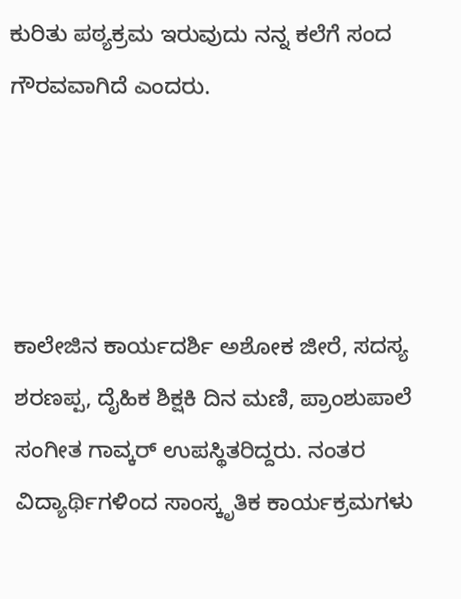ಕುರಿತು ಪಠ್ಯಕ್ರಮ ಇರುವುದು ನನ್ನ ಕಲೆಗೆ ಸಂದ ಗೌರವವಾಗಿದೆ ಎಂದರು.




ಕಾಲೇಜಿನ ಕಾರ್ಯದರ್ಶಿ ಅಶೋಕ ಜೀರೆ, ಸದಸ್ಯ ಶರಣಪ್ಪ, ದೈಹಿಕ ಶಿಕ್ಷಕಿ ದಿನ ಮಣಿ, ಪ್ರಾಂಶುಪಾಲೆ ಸಂಗೀತ ಗಾವ್ಕರ್ ಉಪಸ್ಥಿತರಿದ್ದರು. ನಂತರ ವಿದ್ಯಾರ್ಥಿಗಳಿಂದ ಸಾಂಸ್ಕೃತಿಕ ಕಾರ್ಯಕ್ರಮಗಳು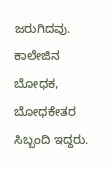ಜರುಗಿದವು. ಕಾಲೇಜಿನ ಬೋಧಕ, ಬೋಧಕೇತರ ಸಿಬ್ಬಂದಿ ಇದ್ದರು.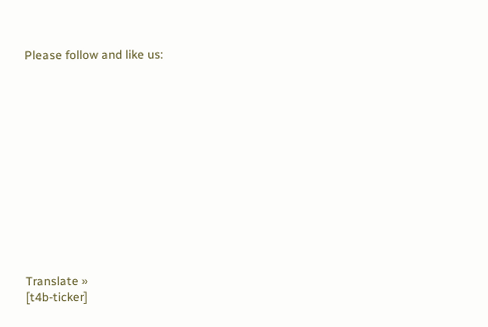Please follow and like us:













Translate »
[t4b-ticker]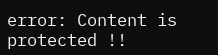error: Content is protected !!